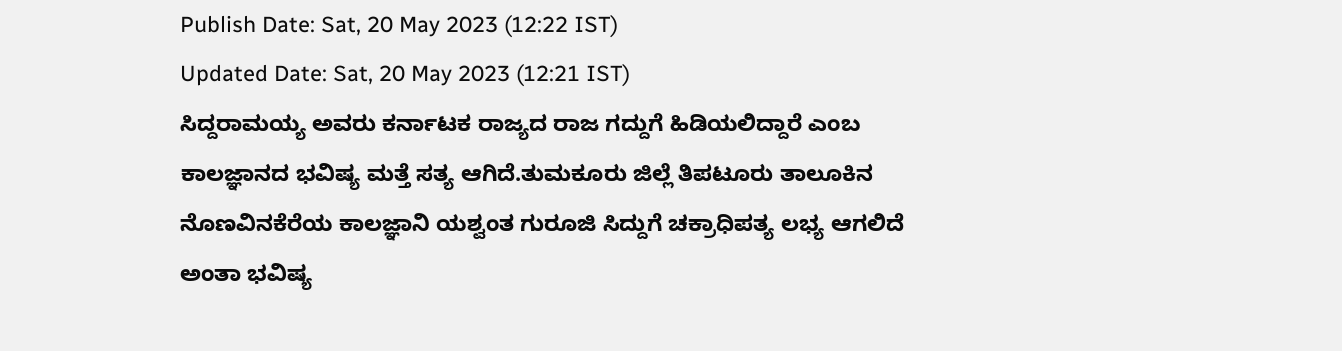Publish Date: Sat, 20 May 2023 (12:22 IST)
Updated Date: Sat, 20 May 2023 (12:21 IST)
ಸಿದ್ದರಾಮಯ್ಯ ಅವರು ಕರ್ನಾಟಕ ರಾಜ್ಯದ ರಾಜ ಗದ್ದುಗೆ ಹಿಡಿಯಲಿದ್ದಾರೆ ಎಂಬ ಕಾಲಜ್ಞಾನದ ಭವಿಷ್ಯ ಮತ್ತೆ ಸತ್ಯ ಆಗಿದೆ.ತುಮಕೂರು ಜಿಲ್ಲೆ ತಿಪಟೂರು ತಾಲೂಕಿನ ನೊಣವಿನಕೆರೆಯ ಕಾಲಜ್ಞಾನಿ ಯಶ್ವಂತ ಗುರೂಜಿ ಸಿದ್ದುಗೆ ಚಕ್ರಾಧಿಪತ್ಯ ಲಭ್ಯ ಆಗಲಿದೆ ಅಂತಾ ಭವಿಷ್ಯ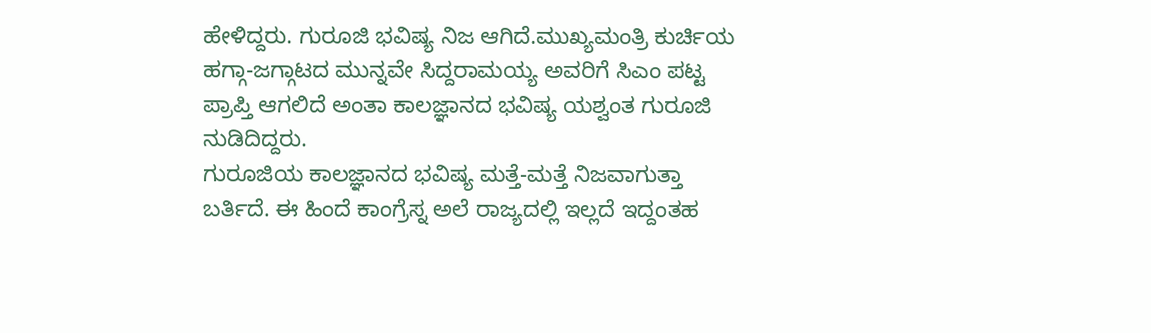ಹೇಳಿದ್ದರು. ಗುರೂಜಿ ಭವಿಷ್ಯ ನಿಜ ಆಗಿದೆ.ಮುಖ್ಯಮಂತ್ರಿ ಕುರ್ಚಿಯ ಹಗ್ಗಾ-ಜಗ್ಗಾಟದ ಮುನ್ನವೇ ಸಿದ್ದರಾಮಯ್ಯ ಅವರಿಗೆ ಸಿಎಂ ಪಟ್ಟ ಪ್ರಾಪ್ತಿ ಆಗಲಿದೆ ಅಂತಾ ಕಾಲಜ್ಞಾನದ ಭವಿಷ್ಯ ಯಶ್ವಂತ ಗುರೂಜಿ ನುಡಿದಿದ್ದರು.
ಗುರೂಜಿಯ ಕಾಲಜ್ಞಾನದ ಭವಿಷ್ಯ ಮತ್ತೆ-ಮತ್ತೆ ನಿಜವಾಗುತ್ತಾ ಬರ್ತಿದೆ. ಈ ಹಿಂದೆ ಕಾಂಗ್ರೆಸ್ನ ಅಲೆ ರಾಜ್ಯದಲ್ಲಿ ಇಲ್ಲದೆ ಇದ್ದಂತಹ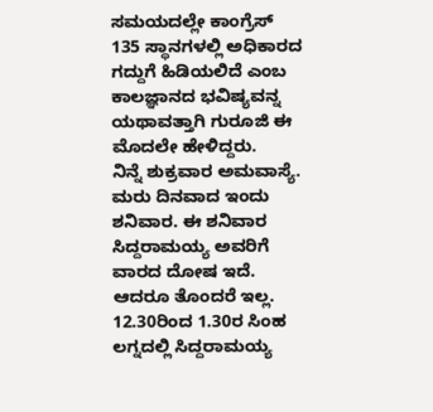ಸಮಯದಲ್ಲೇ ಕಾಂಗ್ರೆಸ್ 135 ಸ್ಥಾನಗಳಲ್ಲಿ ಅಧಿಕಾರದ ಗದ್ದುಗೆ ಹಿಡಿಯಲಿದೆ ಎಂಬ ಕಾಲಜ್ಞಾನದ ಭವಿಷ್ಯವನ್ನ ಯಥಾವತ್ತಾಗಿ ಗುರೂಜಿ ಈ ಮೊದಲೇ ಹೇಳಿದ್ದರು.
ನಿನ್ನೆ ಶುಕ್ರವಾರ ಅಮವಾಸ್ಯೆ. ಮರು ದಿನವಾದ ಇಂದು ಶನಿವಾರ. ಈ ಶನಿವಾರ ಸಿದ್ದರಾಮಯ್ಯ ಅವರಿಗೆ ವಾರದ ದೋಷ ಇದೆ. ಆದರೂ ತೊಂದರೆ ಇಲ್ಲ. 12.30ರಿಂದ 1.30ರ ಸಿಂಹ ಲಗ್ನದಲ್ಲಿ ಸಿದ್ದರಾಮಯ್ಯ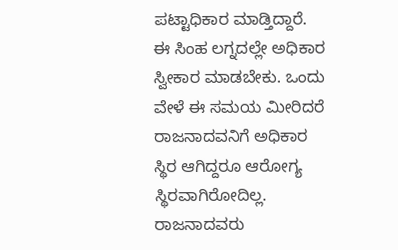ಪಟ್ಟಾಧಿಕಾರ ಮಾಡ್ತಿದ್ದಾರೆ. ಈ ಸಿಂಹ ಲಗ್ನದಲ್ಲೇ ಅಧಿಕಾರ ಸ್ವೀಕಾರ ಮಾಡಬೇಕು. ಒಂದು ವೇಳೆ ಈ ಸಮಯ ಮೀರಿದರೆ ರಾಜನಾದವನಿಗೆ ಅಧಿಕಾರ ಸ್ಥಿರ ಆಗಿದ್ದರೂ ಆರೋಗ್ಯ ಸ್ಥಿರವಾಗಿರೋದಿಲ್ಲ. ರಾಜನಾದವರು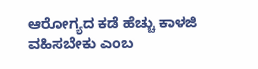ಆರೋಗ್ಯದ ಕಡೆ ಹೆಚ್ಚು ಕಾಳಜಿ ವಹಿಸಬೇಕು ಎಂಬ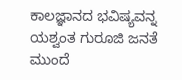ಕಾಲಜ್ಞಾನದ ಭವಿಷ್ಯವನ್ನ ಯಶ್ವಂತ ಗುರೂಜಿ ಜನತೆ ಮುಂದೆ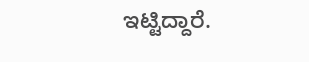ಇಟ್ಟಿದ್ದಾರೆ.